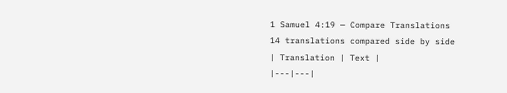1 Samuel 4:19 — Compare Translations
14 translations compared side by side
| Translation | Text |
|---|---|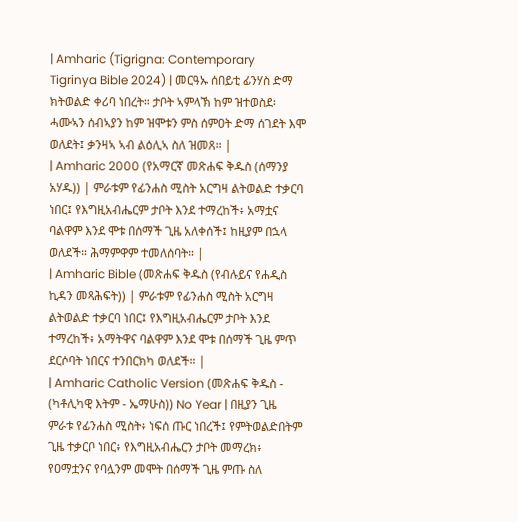| Amharic (Tigrigna: Contemporary Tigrinya Bible 2024) | መርዓኡ ሰበይቲ ፊንሃስ ድማ ክትወልድ ቀሪባ ነበረት። ታቦት ኣምላኽ ከም ዝተወስደ፡ ሓሙኣን ሰብኣያን ከም ዝሞቱን ምስ ሰምዐት ድማ ሰገደት እሞ ወለደት፤ ቃንዛኣ ኣብ ልዕሊኣ ስለ ዝመጸ። |
| Amharic 2000 (የአማርኛ መጽሐፍ ቅዱስ (ሰማንያ አሃዱ)) | ምራቱም የፊንሐስ ሚስት አርግዛ ልትወልድ ተቃርባ ነበር፤ የእግዚአብሔርም ታቦት እንደ ተማረከች፥ አማቷና ባልዋም እንደ ሞቱ በሰማች ጊዜ አለቀሰች፤ ከዚያም በኋላ ወለደች። ሕማምዋም ተመለሰባት። |
| Amharic Bible (መጽሐፍ ቅዱስ (የብሉይና የሐዲስ ኪዳን መጻሕፍት)) | ምራቱም የፊንሐስ ሚስት አርግዛ ልትወልድ ተቃርባ ነበር፤ የእግዚአብሔርም ታቦት እንደ ተማረከች፥ አማትዋና ባልዋም እንደ ሞቱ በሰማች ጊዜ ምጥ ደርሶባት ነበርና ተንበርክካ ወለደች። |
| Amharic Catholic Version (መጽሐፍ ቅዱስ - (ካቶሊካዊ እትም - ኤማሁስ)) No Year | በዚያን ጊዜ ምራቱ የፊንሐስ ሚስት፥ ነፍሰ ጡር ነበረች፤ የምትወልድበትም ጊዜ ተቃርቦ ነበር፥ የእግዚአብሔርን ታቦት መማረክ፥ የዐማቷንና የባሏንም መሞት በሰማች ጊዜ ምጡ ስለ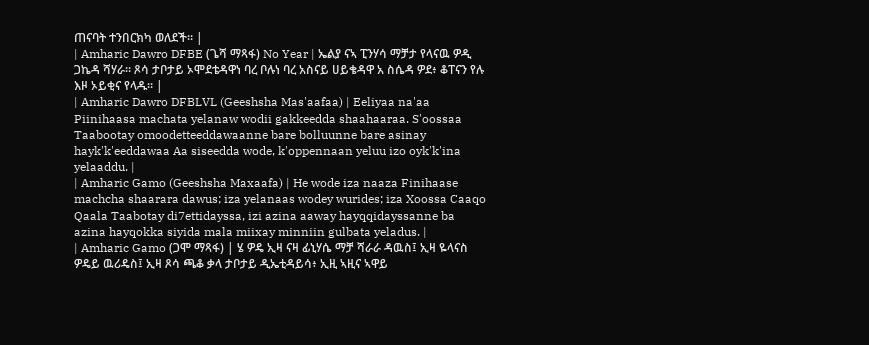ጠናባት ተንበርክካ ወለደች። |
| Amharic Dawro DFBE (ጌሻ ማጻፋ) No Year | ኤልያ ናኣ ፒንሃሳ ማቻታ የላናዉ ዎዲ ጋኬዳ ሻሃራ። ጾሳ ታቦታይ ኦሞደቴዳዋነ ባረ ቦሉነ ባረ አስናይ ሀይቄዳዋ አ ስሴዳ ዎደ፥ ቆፐናን የሉ እዞ ኦይቂና የላዱ። |
| Amharic Dawro DFBLVL (Geeshsha Mas'aafaa) | Eeliyaa na'aa Piinihaasa machata yelanaw wodii gakkeedda shaahaaraa. S'oossaa Taabootay omoodetteeddawaanne bare bolluunne bare asinay hayk'k'eeddawaa Aa siseedda wode, k'oppennaan yeluu izo oyk'k'ina yelaaddu. |
| Amharic Gamo (Geeshsha Maxaafa) | He wode iza naaza Finihaase machcha shaarara dawus; iza yelanaas wodey wurides; iza Xoossa Caaqo Qaala Taabotay di7ettidayssa, izi azina aaway hayqqidayssanne ba azina hayqokka siyida mala miixay minniin gulbata yeladus. |
| Amharic Gamo (ጋሞ ማጻፋ) | ሄ ዎዴ ኢዛ ናዛ ፊኒሃሴ ማቻ ሻራራ ዳዉስ፤ ኢዛ ዬላናስ ዎዴይ ዉሪዴስ፤ ኢዛ ጾሳ ጫቆ ቃላ ታቦታይ ዲኤቲዳይሳ፥ ኢዚ ኣዚና ኣዋይ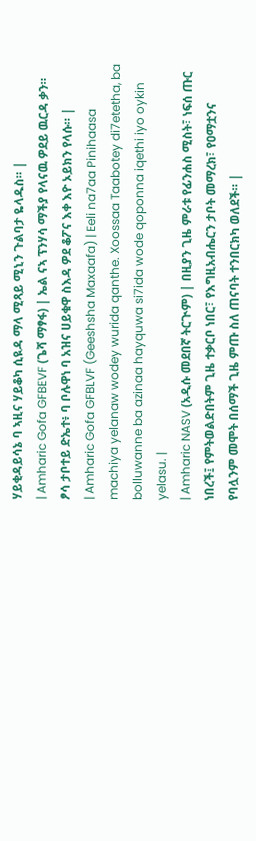ሃይቂዳይሳኔ ባ ኣዚና ሃይቆካ ሲዪዳ ማላ ሚጻይ ሚኒን ጉልባታ ዬላዱስ። |
| Amharic Gofa GFBEVF (ጌሻ ማፃፋ) | ኤል ናኣ ፕንሃሳ ማችያ የላናዉ ዎደይ ዉርዳ ቃን። ፆሳ ታቦተይ ድኤተ፥ ባ ቦሉዋነ ባ አዝና ሀይቁዋ ስእዳ ዎደ ቆፖና እቀ እዮ ኦይክን የላሱ። |
| Amharic Gofa GFBLVF (Geeshsha Maxaafa) | Eeli na7aa Pinihaasa machiya yelanaw wodey wurida qanthe. Xoossaa Taabotey di7etetha, ba bolluwanne ba azinaa hayquwa si7ida wode qoponna iqethi iyo oykin yelasu. |
| Amharic NASV (አዲሱ መደበኛ ትርጒም) | በዚያን ጊዜ ምራቱ የፊንሐስ ሚስት፣ ነፍሰ ጡር ነበረች፤ የምትወልድበትም ጊዜ ተቃርቦ ነበር፣ የእግዚአብሔርን ታቦት መማረክ፣ የዐማቷንና የባሏንም መሞት በሰማች ጊዜ ምጡ ስለ ጠናባት ተንበርክካ ወለደች። |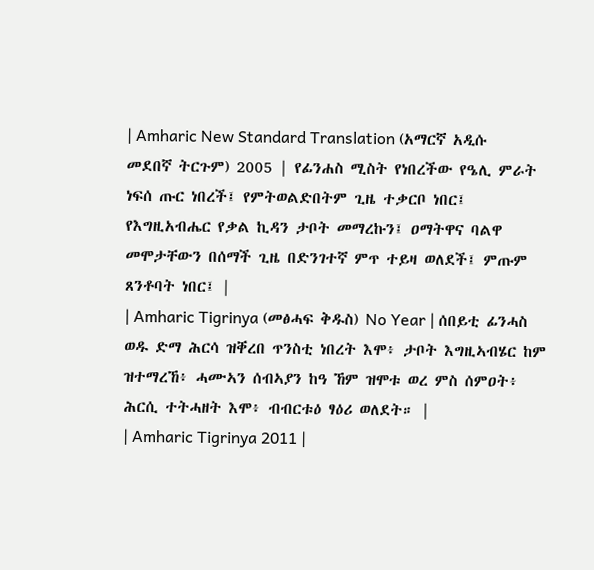| Amharic New Standard Translation (አማርኛ አዲሱ መደበኛ ትርጉም) 2005 | የፊንሐስ ሚስት የነበረችው የዔሊ ምራት ነፍሰ ጡር ነበረች፤ የምትወልድበትም ጊዜ ተቃርቦ ነበር፤ የእግዚአብሔር የቃል ኪዳን ታቦት መማረኩን፤ ዐማትዋና ባልዋ መሞታቸውን በሰማች ጊዜ በድንገተኛ ምጥ ተይዛ ወለደች፤ ምጡም ጸንቶባት ነበር፤ |
| Amharic Tigrinya (መፅሓፍ ቅዱስ) No Year | ሰበይቲ ፊንሓስ ወዱ ድማ ሕርሳ ዝቐረበ ጥንስቲ ነበረት እሞ፥ ታቦት እግዚኣብሄር ከም ዝተማረኸ፥ ሓሙኣን ሰብኣያን ከዓ ኸም ዝሞቱ ወረ ምስ ሰምዐት፥ ሕርሲ ተትሓዘት እሞ፥ ብብርቱዕ ፃዕሪ ወለደት። |
| Amharic Tigrinya 2011 |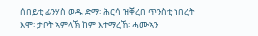ሰበይቲ ፊንሃስ ወዱ ድማ፡ ሕርሳ ዝቐረበ ጥንስቲ ነበረት እሞ፡ ታቦት ኣምላኽ ከም እተማረኸ፡ ሓሙኣን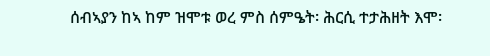ሰብኣያን ከኣ ከም ዝሞቱ ወረ ምስ ሰምዔት፡ ሕርሲ ተታሕዘት እሞ፡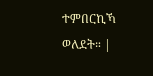ተምበርኪኻ ወለደት። |